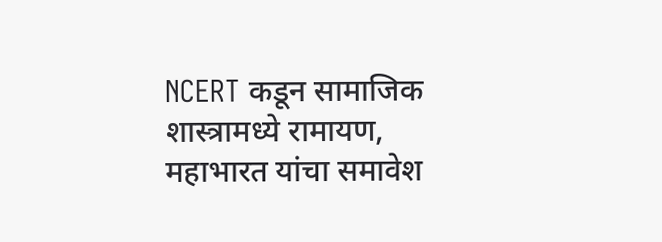NCERT कडून सामाजिक शास्त्रामध्ये रामायण, महाभारत यांचा समावेश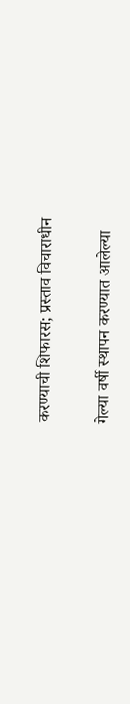करण्याची शिफारस; प्रस्ताव विचाराधीन

गेल्या वर्षी स्थापन करण्यात आलेल्या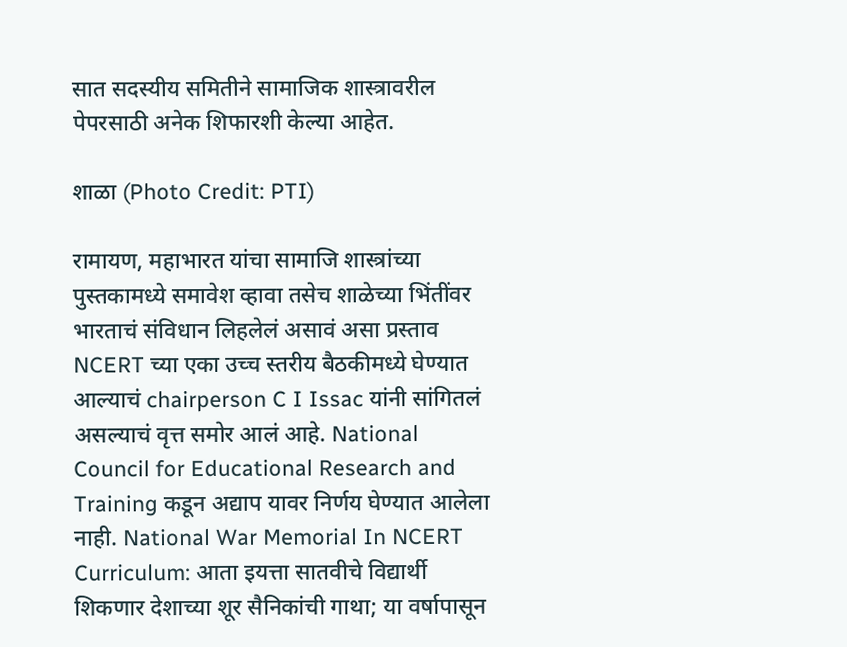सात सदस्यीय समितीने सामाजिक शास्त्रावरील पेपरसाठी अनेक शिफारशी केल्या आहेत.

शाळा (Photo Credit: PTI)

रामायण, महाभारत यांचा सामाजि शास्त्रांच्या पुस्तकामध्ये समावेश व्हावा तसेच शाळेच्या भिंतींवर भारताचं संविधान लिहलेलं असावं असा प्रस्ताव NCERT च्या एका उच्च स्तरीय बैठकीमध्ये घेण्यात आल्याचं chairperson C I Issac यांनी सांगितलं असल्याचं वृत्त समोर आलं आहे. National Council for Educational Research and Training कडून अद्याप यावर निर्णय घेण्यात आलेला नाही. National War Memorial In NCERT Curriculum: आता इयत्ता सातवीचे विद्यार्थी शिकणार देशाच्या शूर सैनिकांची गाथा; या वर्षापासून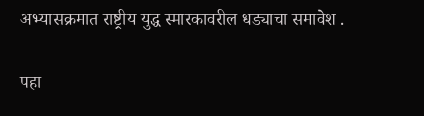अभ्यासक्रमात राष्ट्रीय युद्ध स्मारकावरील धड्याचा समावेश .

पहा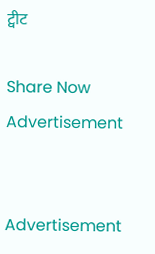ट्वीट

Share Now
Advertisement


Advertisement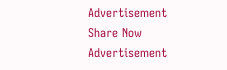Advertisement
Share Now
Advertisement